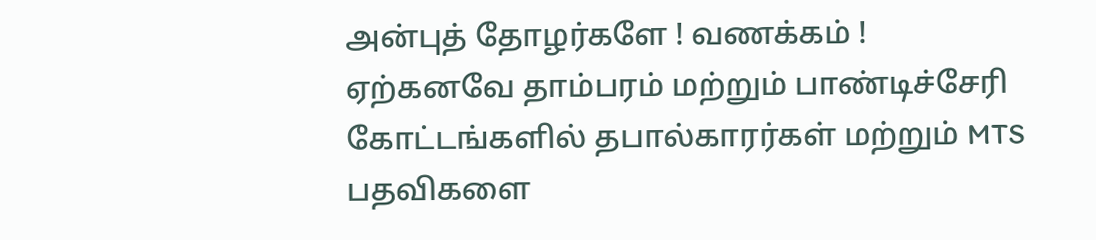அன்புத் தோழர்களே ! வணக்கம் !
ஏற்கனவே தாம்பரம் மற்றும் பாண்டிச்சேரி கோட்டங்களில் தபால்காரர்கள் மற்றும் MTS பதவிகளை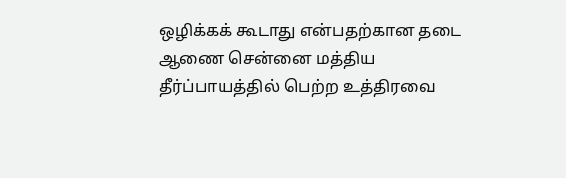ஒழிக்கக் கூடாது என்பதற்கான தடை ஆணை சென்னை மத்திய தீர்ப்பாயத்தில் பெற்ற உத்திரவை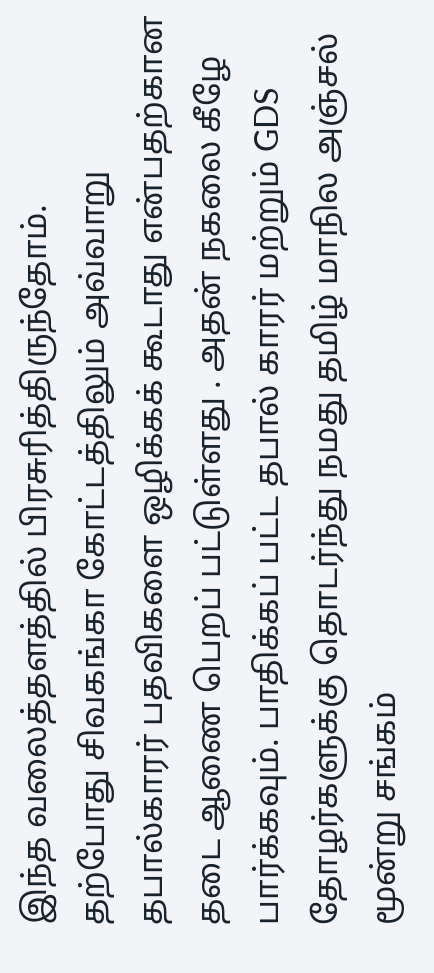இந்த வலைத்தளத்தில் பிரசுரித்திருந்தோம்.
தற்போது சிவகங்கா கோட்டத்திலும் அவ்வாறு தபால்காரர் பதவிகளை ஒழிக்கக் கூடாது என்பதற்கான தடை ஆணை பெறப் பட்டுள்ளது . அதன் நகலை கீழே பார்க்கவும். பாதிக்கப் பட்ட தபால் காரர் மற்றும் GDS தோழர்களுக்கு தொடர்ந்து நமது தமிழ் மாநில அஞ்சல் மூன்று சங்கம்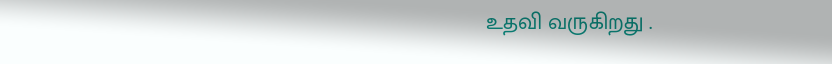உதவி வருகிறது .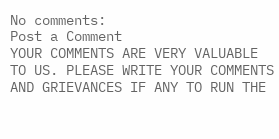No comments:
Post a Comment
YOUR COMMENTS ARE VERY VALUABLE TO US. PLEASE WRITE YOUR COMMENTS AND GRIEVANCES IF ANY TO RUN THE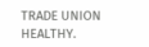TRADE UNION HEALTHY.